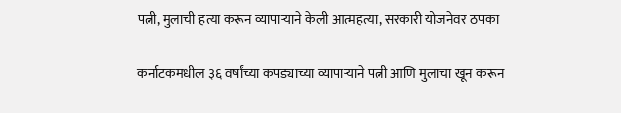पत्नी, मुलाची हत्या करून व्यापाऱ्याने केली आत्महत्या, सरकारी योजनेवर ठपका

कर्नाटकमधील ३६ वर्षांच्या कपड्याच्या व्यापाऱ्याने पत्नी आणि मुलाचा खून करून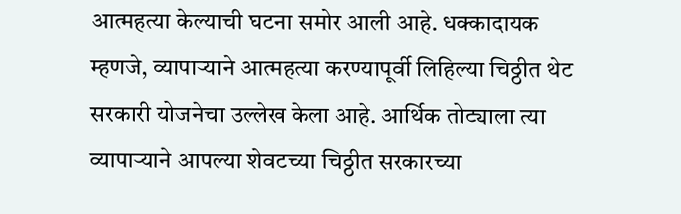आत्महत्या केल्याची घटना समोर आली आहे. धक्कादायक म्हणजे, व्यापाऱ्याने आत्महत्या करण्यापूर्वी लिहिल्या चिठ्ठीत थेट सरकारी योजनेचा उल्लेख केला आहे. आर्थिक तोट्याला त्या व्यापाऱ्याने आपल्या शेवटच्या चिठ्ठीत सरकारच्या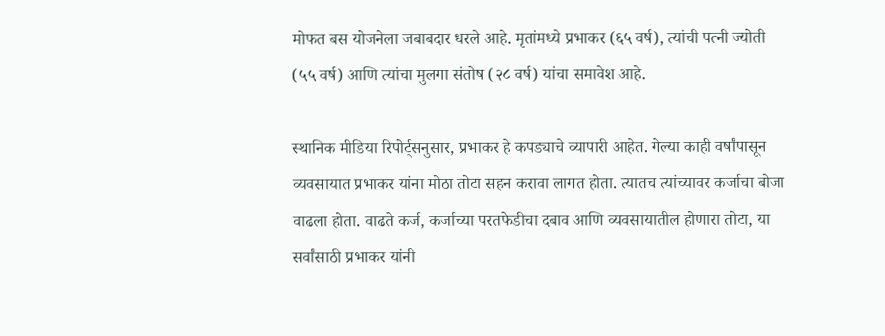मोफत बस योजनेला जबाबदार धरले आहे. मृतांमध्ये प्रभाकर (६५ वर्ष), त्यांची पत्नी ज्योती (५५ वर्ष) आणि त्यांचा मुलगा संतोष (२८ वर्ष) यांचा समावेश आहे.

स्थानिक मीडिया रिपोर्ट्सनुसार, प्रभाकर हे कपड्याचे व्यापारी आहेत. गेल्या काही वर्षांपासून व्यवसायात प्रभाकर यांना मोठा तोटा सहन करावा लागत होता. त्यातच त्यांच्यावर कर्जाचा बोजा वाढला होता. वाढते कर्ज, कर्जाच्या परतफेडीचा दबाव आणि व्यवसायातील होणारा तोटा, या सर्वांसाठी प्रभाकर यांनी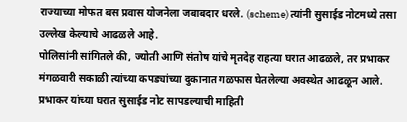राज्याच्या मोफत बस प्रवास योजनेला जबाबदार धरले. (scheme) त्यांनी सुसाईड नोटमध्ये तसा उल्लेख केल्याचे आढळले आहे.
पोलिसांनी सांगितले की, ज्योती आणि संतोष यांचे मृतदेह राहत्या घरात आढळले, तर प्रभाकर मंगळवारी सकाळी त्यांच्या कपड्यांच्या दुकानात गळफास घेतलेल्या अवस्थेत आढळून आले. प्रभाकर यांच्या घरात सुसाईड नोट सापडल्याची माहिती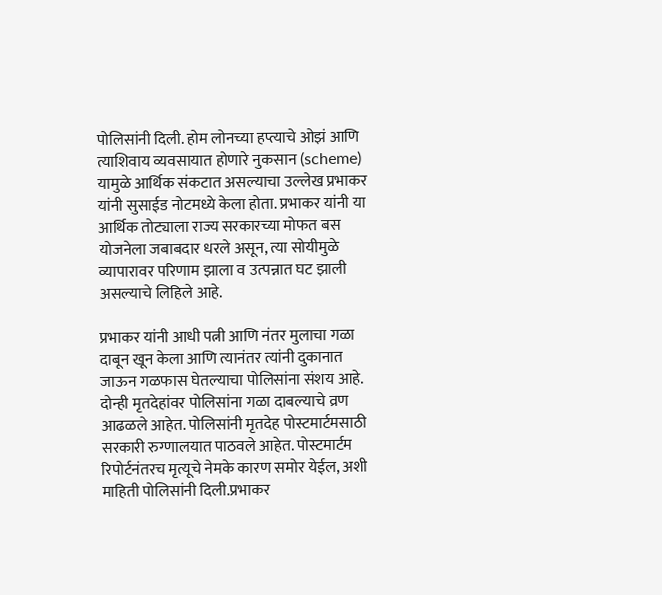पोलिसांनी दिली. होम लोनच्या हप्त्याचे ओझं आणि त्याशिवाय व्यवसायात होणारे नुकसान (scheme) यामुळे आर्थिक संकटात असल्याचा उल्लेख प्रभाकर यांनी सुसाईड नोटमध्ये केला होता. प्रभाकर यांनी या आर्थिक तोट्याला राज्य सरकारच्या मोफत बस योजनेला जबाबदार धरले असून, त्या सोयीमुळे व्यापारावर परिणाम झाला व उत्पन्नात घट झाली असल्याचे लिहिले आहे.

प्रभाकर यांनी आधी पत्नी आणि नंतर मुलाचा गळा दाबून खून केला आणि त्यानंतर त्यांनी दुकानात जाऊन गळफास घेतल्याचा पोलिसांना संशय आहे. दोन्ही मृतदेहांवर पोलिसांना गळा दाबल्याचे व्रण आढळले आहेत. पोलिसांनी मृतदेह पोस्टमार्टमसाठी सरकारी रुग्णालयात पाठवले आहेत. पोस्टमार्टम रिपोर्टनंतरच मृत्यूचे नेमके कारण समोर येईल, अशी माहिती पोलिसांनी दिली.प्रभाकर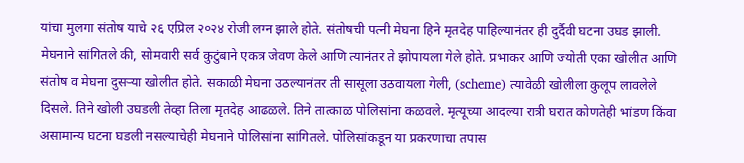यांचा मुलगा संतोष याचे २६ एप्रिल २०२४ रोजी लग्न झाले होते. संतोषची पत्नी मेघना हिने मृतदेह पाहिल्यानंतर ही दुर्दैवी घटना उघड झाली. मेघनाने सांगितले की, सोमवारी सर्व कुटुंबाने एकत्र जेवण केले आणि त्यानंतर ते झोपायला गेले होते. प्रभाकर आणि ज्योती एका खोलीत आणि संतोष व मेघना दुसऱ्या खोलीत होते. सकाळी मेघना उठल्यानंतर ती सासूला उठवायला गेली, (scheme) त्यावेळी खोलीला कुलूप लावलेले दिसले. तिने खोली उघडली तेव्हा तिला मृतदेह आढळले. तिने तात्काळ पोलिसांना कळवले. मृत्यूच्या आदल्या रात्री घरात कोणतेही भांडण किंवा असामान्य घटना घडली नसल्याचेही मेघनाने पोलिसांना सांगितले. पोलिसांकडून या प्रकरणाचा तपास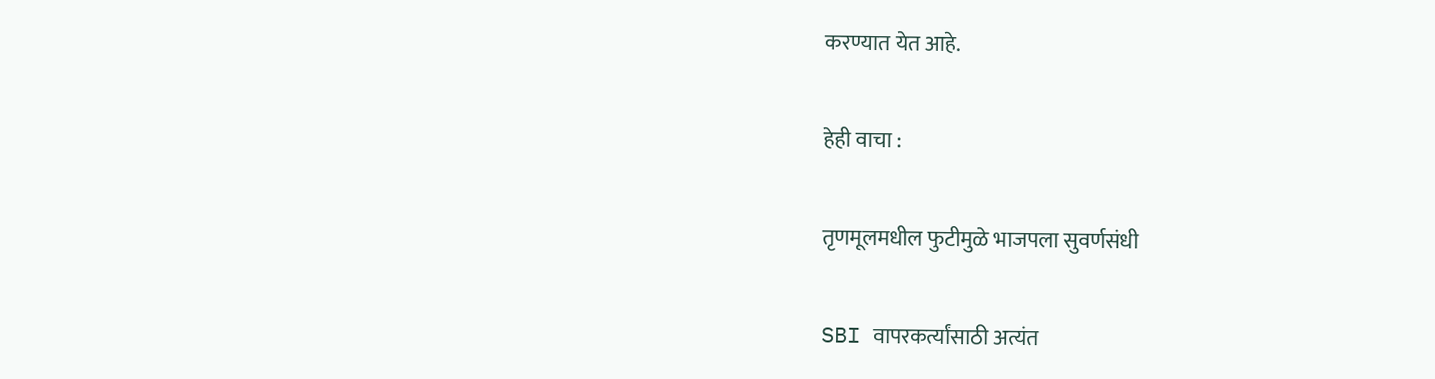करण्यात येत आहे.

हेही वाचा :

तृणमूलमधील फुटीमुळे भाजपला सुवर्णसंधी

SBI वापरकर्त्यांसाठी अत्यंत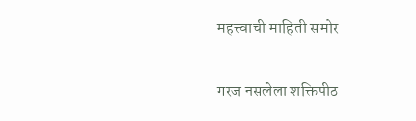महत्त्वाची माहिती समोर

गरज नसलेला शक्तिपीठ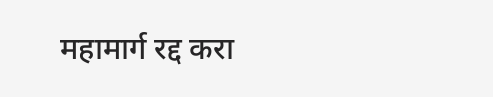महामार्ग रद्द करा